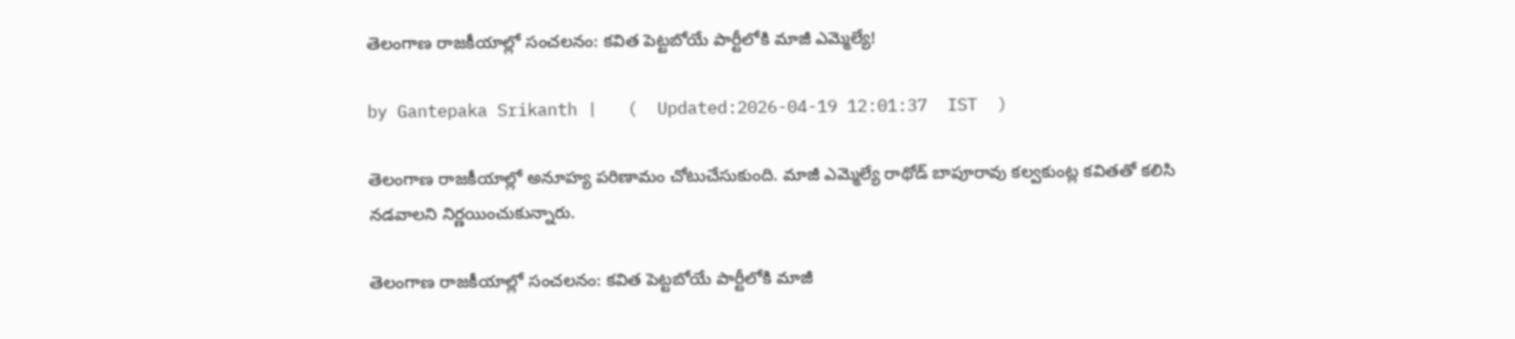తెలంగాణ రాజకీయాల్లో సంచలనం: కవిత పెట్టబోయే పార్టీలోకి మాజీ ఎమ్మెల్యే!

by Gantepaka Srikanth |   (  Updated:2026-04-19 12:01:37  IST  )

తెలంగాణ రాజకీయాల్లో అనూహ్య పరిణామం చోటుచేసుకుంది. మాజీ ఎమ్మెల్యే రాథోడ్ బాపూరావు కల్వకుంట్ల కవితతో కలిసి నడవాలని నిర్ణయించుకున్నారు.

తెలంగాణ రాజకీయాల్లో సంచలనం: కవిత పెట్టబోయే పార్టీలోకి మాజీ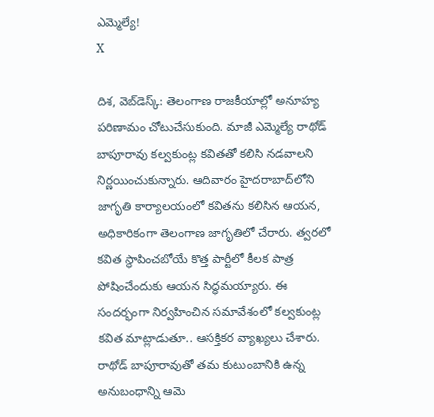ఎమ్మెల్యే!
X

దిశ, వెబ్‌డెస్క్: తెలంగాణ రాజకీయాల్లో అనూహ్య పరిణామం చోటుచేసుకుంది. మాజీ ఎమ్మెల్యే రాథోడ్ బాపూరావు కల్వకుంట్ల కవితతో కలిసి నడవాలని నిర్ణయించుకున్నారు. ఆదివారం హైదరాబాద్‌లోని జాగృతి కార్యాలయంలో కవితను కలిసిన ఆయన, అధికారికంగా తెలంగాణ జాగృతిలో చేరారు. త్వరలో కవిత స్థాపించబోయే కొత్త పార్టీలో కీలక పాత్ర పోషించేందుకు ఆయన సిద్ధమయ్యారు. ఈ సందర్భంగా నిర్వహించిన సమావేశంలో కల్వకుంట్ల కవిత మాట్లాడుతూ.. ఆసక్తికర వ్యాఖ్యలు చేశారు. రాథోడ్ బాపూరావుతో తమ కుటుంబానికి ఉన్న అనుబంధాన్ని ఆమె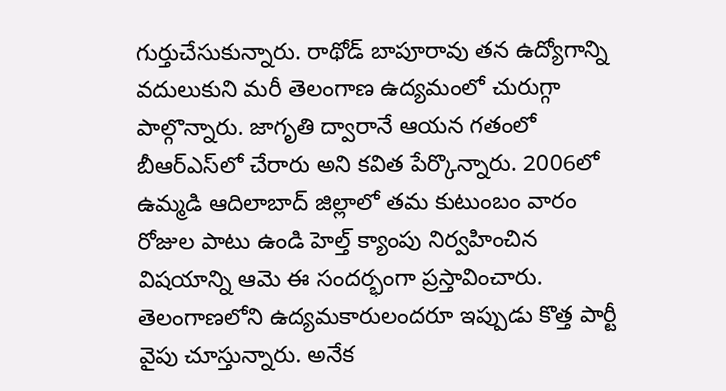గుర్తుచేసుకున్నారు. రాథోడ్ బాపూరావు తన ఉద్యోగాన్ని వదులుకుని మరీ తెలంగాణ ఉద్యమంలో చురుగ్గా పాల్గొన్నారు. జాగృతి ద్వారానే ఆయన గతంలో బీఆర్ఎస్‌లో చేరారు అని కవిత పేర్కొన్నారు. 2006లో ఉమ్మడి ఆదిలాబాద్ జిల్లాలో తమ కుటుంబం వారం రోజుల పాటు ఉండి హెల్త్ క్యాంపు నిర్వహించిన విషయాన్ని ఆమె ఈ సందర్భంగా ప్రస్తావించారు. తెలంగాణలోని ఉద్యమకారులందరూ ఇప్పుడు కొత్త పార్టీ వైపు చూస్తున్నారు. అనేక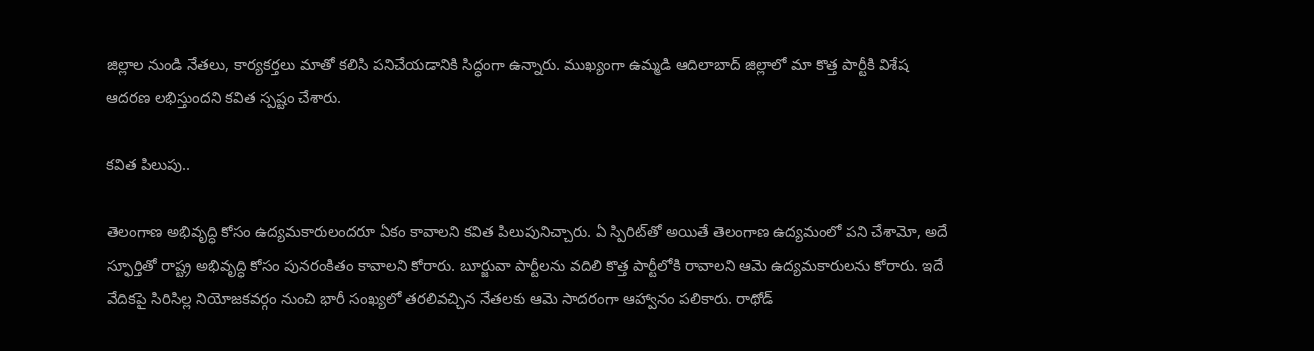జిల్లాల నుండి నేతలు, కార్యకర్తలు మాతో కలిసి పనిచేయడానికి సిద్ధంగా ఉన్నారు. ముఖ్యంగా ఉమ్మడి ఆదిలాబాద్ జిల్లాలో మా కొత్త పార్టీకి విశేష ఆదరణ లభిస్తుందని కవిత స్పష్టం చేశారు.

కవిత పిలుపు..

తెలంగాణ అభివృద్ధి కోసం ఉద్యమకారులందరూ ఏకం కావాలని కవిత పిలుపునిచ్చారు. ఏ స్పిరిట్‌తో అయితే తెలంగాణ ఉద్యమంలో పని చేశామో, అదే స్ఫూర్తితో రాష్ట్ర అభివృద్ధి కోసం పునరంకితం కావాలని కోరారు. బూర్జువా పార్టీలను వదిలి కొత్త పార్టీలోకి రావాలని ఆమె ఉద్యమకారులను కోరారు. ఇదే వేదికపై సిరిసిల్ల నియోజకవర్గం నుంచి భారీ సంఖ్యలో తరలివచ్చిన నేతలకు ఆమె సాదరంగా ఆహ్వానం పలికారు. రాథోడ్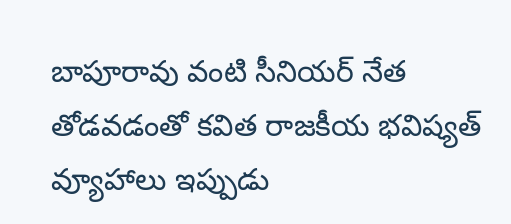బాపూరావు వంటి సీనియర్ నేత తోడవడంతో కవిత రాజకీయ భవిష్యత్ వ్యూహాలు ఇప్పుడు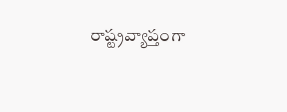రాష్ట్రవ్యాప్తంగా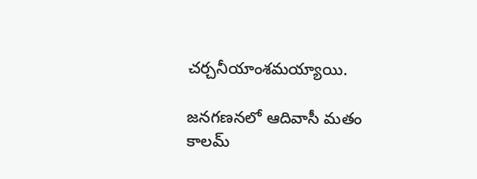చర్చనీయాంశమయ్యాయి.

జనగణనలో ఆదివాసీ మతం కాలమ్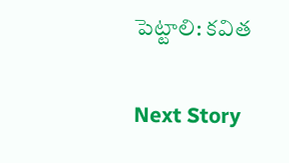పెట్టాలి: కవిత

Next Story